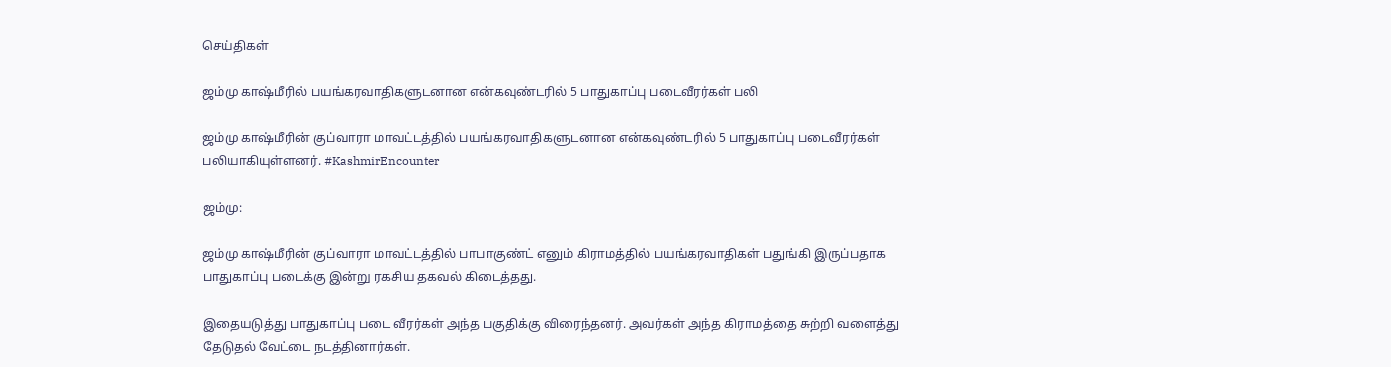செய்திகள்

ஜம்மு காஷ்மீரில் பயங்கரவாதிகளுடனான என்கவுண்டரில் 5 பாதுகாப்பு படைவீரர்கள் பலி

ஜம்மு காஷ்மீரின் குப்வாரா மாவட்டத்தில் பயங்கரவாதிகளுடனான என்கவுண்டரில் 5 பாதுகாப்பு படைவீரர்கள் பலியாகியுள்ளனர். #KashmirEncounter

ஜம்மு:

ஜம்மு காஷ்மீரின் குப்வாரா மாவட்டத்தில் பாபாகுண்ட் எனும் கிராமத்தில் பயங்கரவாதிகள் பதுங்கி இருப்பதாக பாதுகாப்பு படைக்கு இன்று ரகசிய தகவல் கிடைத்தது.

இதையடுத்து பாதுகாப்பு படை வீரர்கள் அந்த பகுதிக்கு விரைந்தனர். அவர்கள் அந்த கிராமத்தை சுற்றி வளைத்து தேடுதல் வேட்டை நடத்தினார்கள்.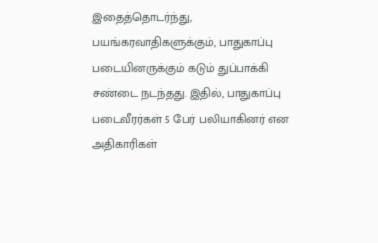இதைத்தொடர்ந்து, பயங்கரவாதிகளுக்கும், பாதுகாப்பு படையினருக்கும் கடும் துப்பாக்கி சண்டை நடந்தது. இதில், பாதுகாப்பு படைவீரர்கள் 5 பேர் பலியாகினர் என அதிகாரிகள்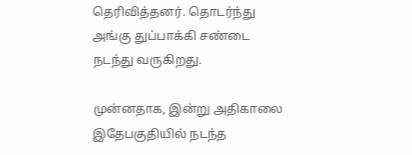தெரிவித்தனர். தொடர்ந்து அங்கு துப்பாக்கி சண்டை நடந்து வருகிறது.

முன்னதாக, இன்று அதிகாலை இதேபகுதியில் நடந்த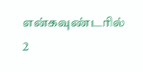என்கவுண்டரில் 2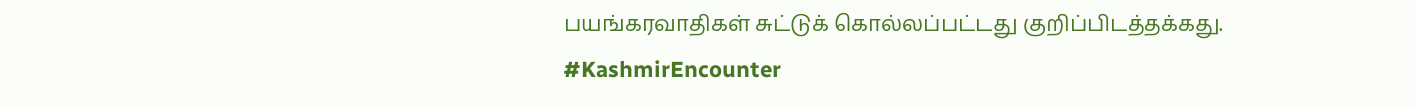பயங்கரவாதிகள் சுட்டுக் கொல்லப்பட்டது குறிப்பிடத்தக்கது. #KashmirEncounter